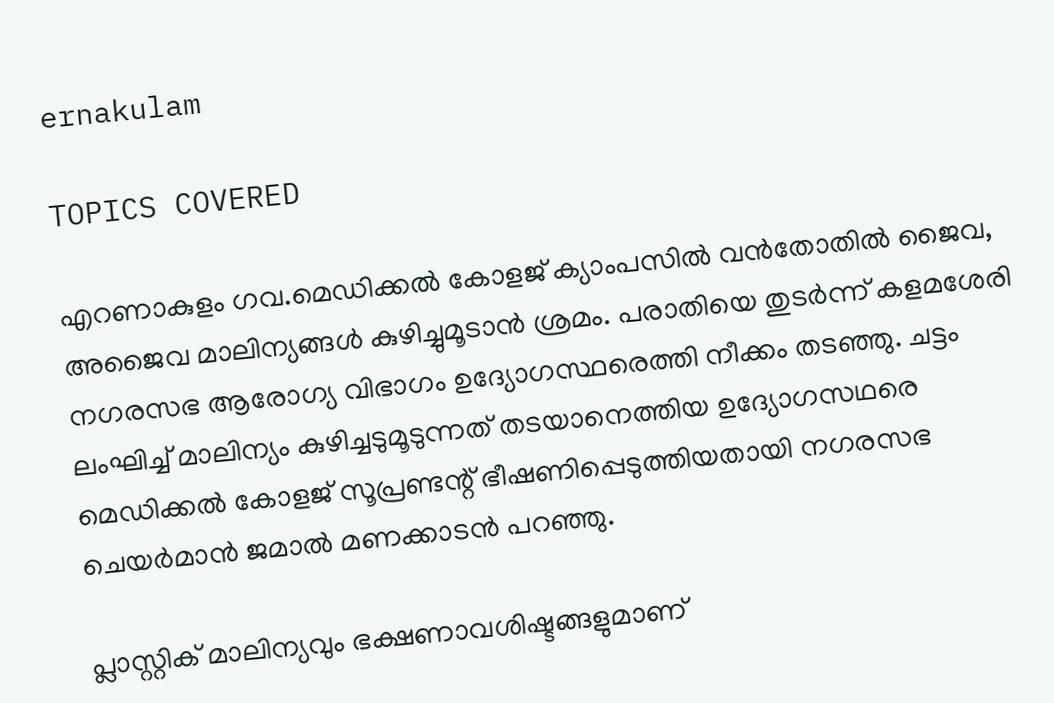ernakulam

TOPICS COVERED

എറണാകുളം ഗവ.മെഡിക്കൽ കോളജ് ക്യാംപസിൽ വൻതോതിൽ ജൈവ, അജൈവ മാലിന്യങ്ങൾ കുഴിച്ചുമൂടാന്‍ ശ്രമം. പരാതിയെ തുടര്‍ന്ന് കളമശേരി നഗരസഭ ആരോഗ്യ വിഭാഗം ഉദ്യോഗസ്ഥരെത്തി നീക്കം തടഞ്ഞു. ചട്ടം ലംഘിച്ച് മാലിന്യം കുഴിച്ചടുമൂടുന്നത് തടയാനെത്തിയ ഉദ്യോഗസഥരെ മെഡിക്കല്‍ കോളജ് സൂപ്രണ്ടന്റ് ഭീഷണിപ്പെടുത്തിയതായി നഗരസഭ ചെയര്‍മാന്‍ ജമാല്‍ മണക്കാടന്‍ പറഞ്ഞു.

പ്ലാസ്റ്റിക് മാലിന്യവും ഭക്ഷണാവശിഷ്ടങ്ങളുമാണ്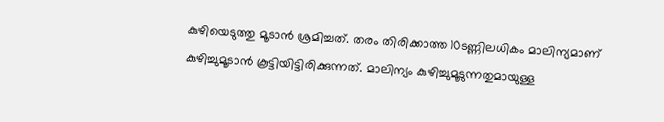കുഴിയെടുത്തു മൂടാൻ ശ്രമിച്ചത്. തരം തിരിക്കാത്ത 10ടണ്ണിലധികം മാലിന്യമാണ് കുഴിച്ചുമൂടാൻ കൂട്ടിയിട്ടിരിക്കുന്നത്. മാലിന്യം കുഴിച്ചുമൂടുന്നതുമായുള്ള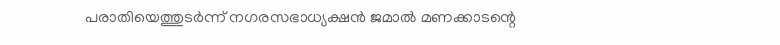പരാതിയെത്തുടർന്ന് നഗരസഭാധ്യക്ഷൻ ജമാൽ മണക്കാടന്റെ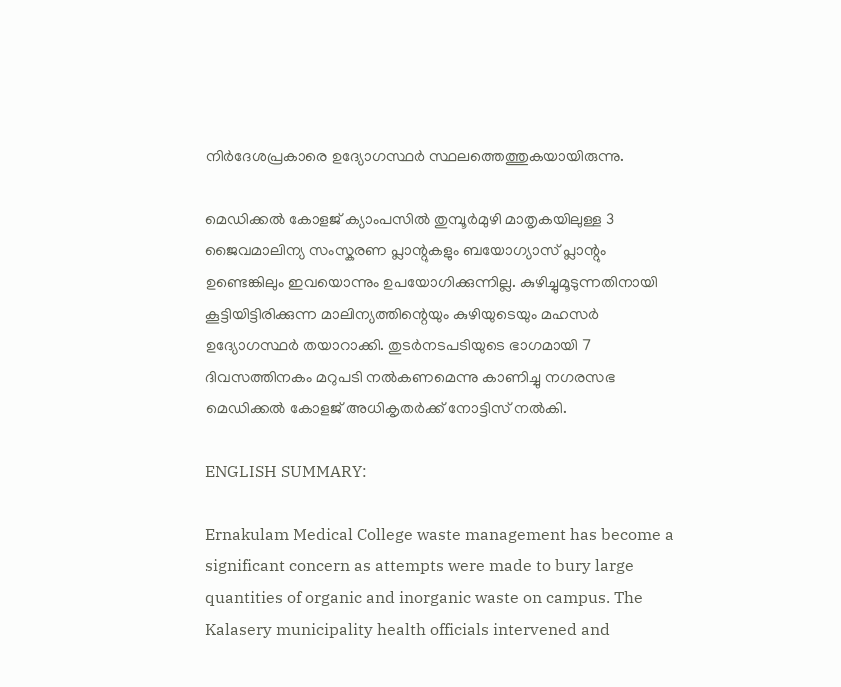നിർദേശപ്രകാരെ ഉദ്യോഗസ്ഥർ സ്ഥലത്തെത്തുകയായിരുന്നു.

മെ‍ഡിക്കൽ കോളജ് ക്യാംപസിൽ തുമ്പൂർമുഴി മാതൃകയിലുള്ള 3 ജൈവമാലിന്യ സംസ്കരണ പ്ലാന്റുകളും ബയോഗ്യാസ് പ്ലാന്റും ഉണ്ടെങ്കിലും ഇവയൊന്നും ഉപയോഗിക്കുന്നില്ല. കുഴിച്ചുമൂടുന്നതിനായി കൂട്ടിയിട്ടിരിക്കുന്ന മാലിന്യത്തിന്റെയും കുഴിയുടെയും മഹസർ ഉദ്യോഗസ്ഥർ തയാറാക്കി. തുടർനടപടിയുടെ ഭാഗമായി 7 ദിവസത്തിനകം മറുപടി നൽകണമെന്നു കാണിച്ചു നഗരസഭ മെഡിക്കൽ കോളജ് അധികൃതർക്ക് നോട്ടിസ് നല്‍കി.

ENGLISH SUMMARY:

Ernakulam Medical College waste management has become a significant concern as attempts were made to bury large quantities of organic and inorganic waste on campus. The Kalasery municipality health officials intervened and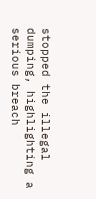stopped the illegal dumping, highlighting a serious breach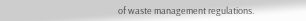of waste management regulations.